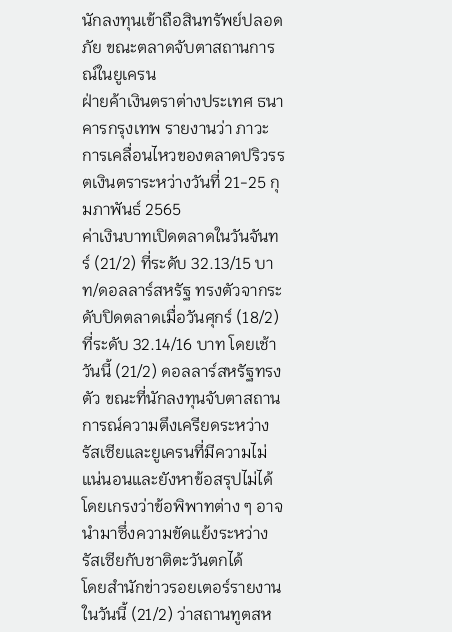นักลงทุนเข้าถือสินทรัพย์ปลอดภัย ขณะตลาดจับตาสถานการณ์ในยูเครน
ฝ่ายค้าเงินตราต่างประเทศ ธนาคารกรุงเทพ รายงานว่า ภาวะการเคลื่อนไหวของตลาดปริวรรตเงินตราระหว่างวันที่ 21-25 กุมภาพันธ์ 2565
ค่าเงินบาทเปิดตลาดในวันจันทร์ (21/2) ที่ระดับ 32.13/15 บาท/ดอลลาร์สหรัฐ ทรงตัวจากระดับปิดตลาดเมื่อวันศุกร์ (18/2) ที่ระดับ 32.14/16 บาท โดยเช้าวันนี้ (21/2) ดอลลาร์สหรัฐทรงตัว ขณะที่นักลงทุนจับตาสถานการณ์ความตึงเครียดระหว่างรัสเซียและยูเครนที่มีความไม่แน่นอนและยังหาข้อสรุปไม่ได้ โดยเกรงว่าข้อพิพาทต่าง ๆ อาจนำมาซึ่งความขัดแย้งระหว่างรัสเซียกับชาติตะวันตกได้
โดยสำนักข่าวรอยเตอร์รายงานในวันนี้ (21/2) ว่าสถานทูตสห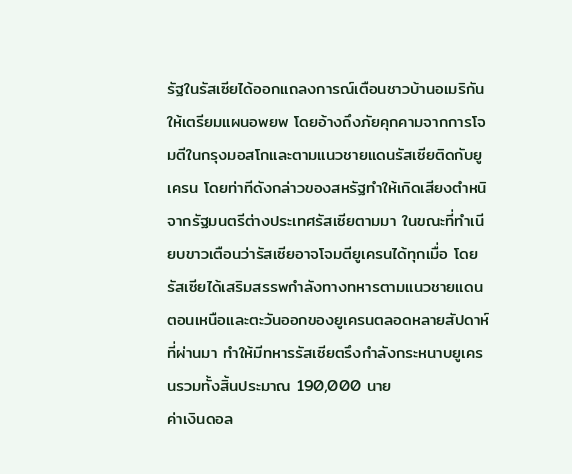รัฐในรัสเซียได้ออกแถลงการณ์เตือนชาวบ้านอเมริกันให้เตรียมแผนอพยพ โดยอ้างถึงภัยคุกคามจากการโจมตีในกรุงมอสโกและตามแนวชายแดนรัสเซียติดกับยูเครน โดยท่าทีดังกล่าวของสหรัฐทำให้เกิดเสียงตำหนิจากรัฐมนตรีต่างประเทศรัสเซียตามมา ในขณะที่ทำเนียบขาวเตือนว่ารัสเซียอาจโจมตียูเครนได้ทุกเมื่อ โดยรัสเซียได้เสริมสรรพกำลังทางทหารตามแนวชายแดนตอนเหนือและตะวันออกของยูเครนตลอดหลายสัปดาห์ที่ผ่านมา ทำให้มีทหารรัสเซียตรึงกำลังกระหนาบยูเครนรวมทั้งสิ้นประมาณ 190,000 นาย
ค่าเงินดอล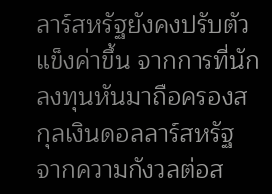ลาร์สหรัฐยังคงปรับตัวแข็งค่าขึ้น จากการที่นักลงทุนหันมาถือครองสกุลเงินดอลลาร์สหรัฐ จากความกังวลต่อส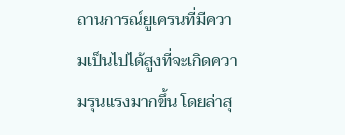ถานการณ์ยูเครนที่มีความเป็นไปได้สูงที่จะเกิดความรุนแรงมากขึ้น โดยล่าสุ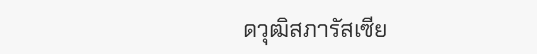ดวุฒิสภารัสเซีย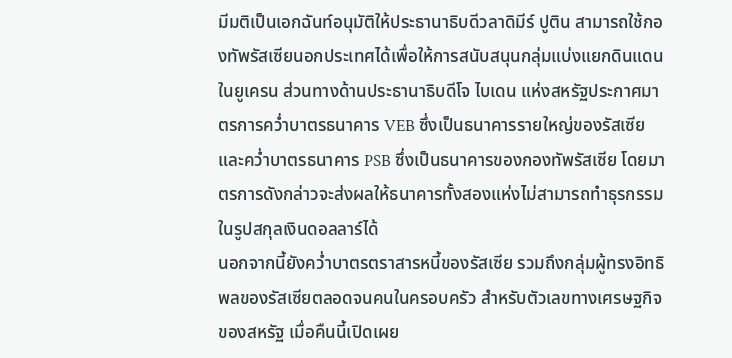มีมติเป็นเอกฉันท์อนุมัติให้ประธานาธิบดีวลาดิมีร์ ปูติน สามารถใช้กองทัพรัสเซียนอกประเทศได้เพื่อให้การสนับสนุนกลุ่มแบ่งแยกดินแดนในยูเครน ส่วนทางด้านประธานาธิบดีโจ ไบเดน แห่งสหรัฐประกาศมาตรการคว่ำบาตรธนาคาร VEB ซึ่งเป็นธนาคารรายใหญ่ของรัสเซีย และคว่ำบาตรธนาคาร PSB ซึ่งเป็นธนาคารของกองทัพรัสเซีย โดยมาตรการดังกล่าวจะส่งผลให้ธนาคารทั้งสองแห่งไม่สามารถทำธุรกรรมในรูปสกุลเงินดอลลาร์ได้
นอกจากนี้ยังคว่ำบาตรตราสารหนี้ของรัสเซีย รวมถึงกลุ่มผู้ทรงอิทธิพลของรัสเซียตลอดจนคนในครอบครัว สำหรับตัวเลขทางเศรษฐกิจของสหรัฐ เมื่อคืนนี้เปิดเผย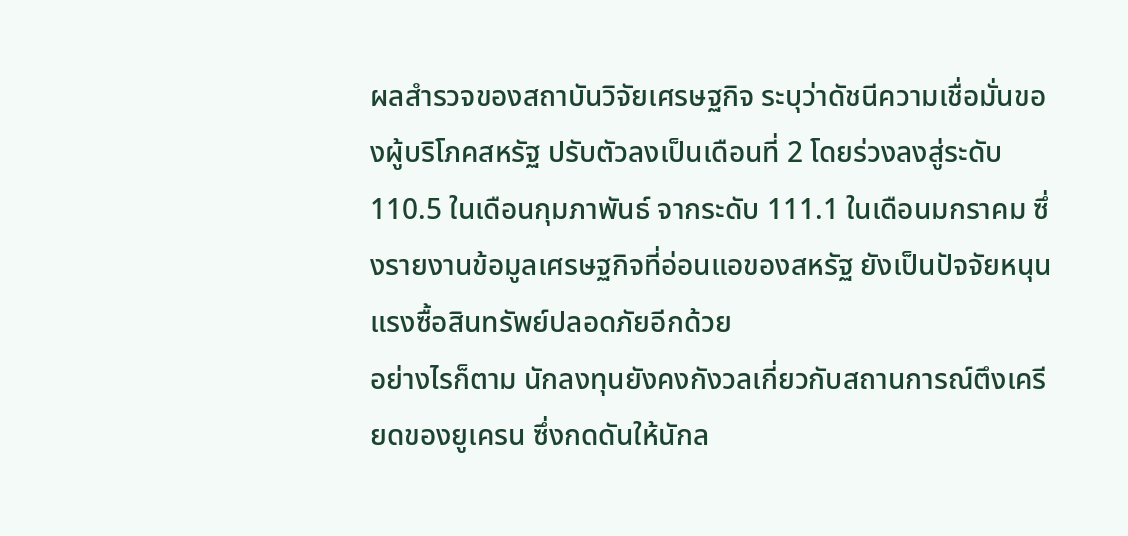ผลสำรวจของสถาบันวิจัยเศรษฐกิจ ระบุว่าดัชนีความเชื่อมั่นของผู้บริโภคสหรัฐ ปรับตัวลงเป็นเดือนที่ 2 โดยร่วงลงสู่ระดับ 110.5 ในเดือนกุมภาพันธ์ จากระดับ 111.1 ในเดือนมกราคม ซึ่งรายงานข้อมูลเศรษฐกิจที่อ่อนแอของสหรัฐ ยังเป็นปัจจัยหนุนแรงซื้อสินทรัพย์ปลอดภัยอีกด้วย
อย่างไรก็ตาม นักลงทุนยังคงกังวลเกี่ยวกับสถานการณ์ตึงเครียดของยูเครน ซึ่งกดดันให้นักล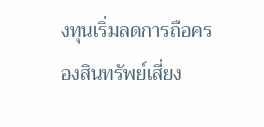งทุนเริ่มลดการถือครองสินทรัพย์เสี่ยง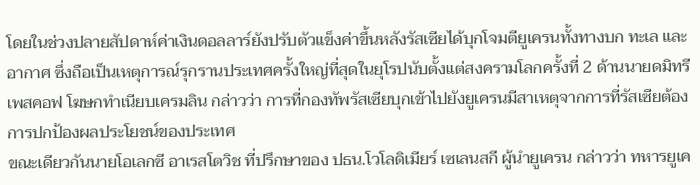โดยในช่วงปลายสัปดาห์ค่าเงินดอลลาร์ยังปรับตัวแข็งค่าขึ้นหลังรัสเซียได้บุกโจมตียูเครนทั้งทางบก ทะเล และอากาศ ซึ่งถือเป็นเหตุการณ์รุกรานประเทศครั้งใหญ่ที่สุดในยุโรปนับตั้งแต่สงครามโลกครั้งที่ 2 ด้านนายดมิทรี เพสคอฟ โฆษกทำเนียบเครมลิน กล่าวว่า การที่กองทัพรัสเซียบุกเข้าไปยังยูเครนมีสาเหตุจากการที่รัสเซียต้องการปกป้องผลประโยชน์ของประเทศ
ขณะเดียวกันนายโอเลกซี อาเรสโตวิช ที่ปรึกษาของ ปธน.โวโลดิเมียร์ เซเลนสกี ผู้นำยูเครน กล่าวว่า ทหารยูเค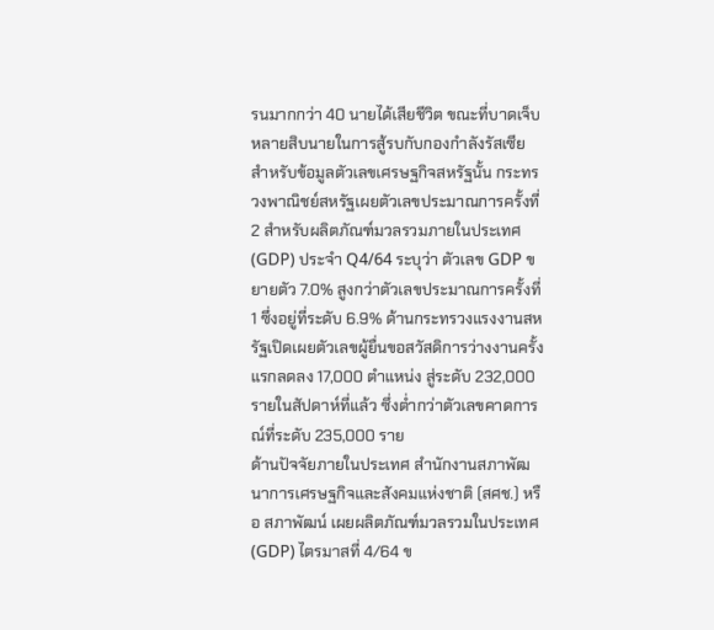รนมากกว่า 40 นายได้เสียชีวิต ขณะที่บาดเจ็บหลายสิบนายในการสู้รบกับกองกำลังรัสเซีย สำหรับข้อมูลตัวเลขเศรษฐกิจสหรัฐนั้น กระทรวงพาณิชย์สหรัฐเผยตัวเลขประมาณการครั้งที่ 2 สำหรับผลิตภัณฑ์มวลรวมภายในประเทศ (GDP) ประจำ Q4/64 ระบุว่า ตัวเลข GDP ขยายตัว 7.0% สูงกว่าตัวเลขประมาณการครั้งที่ 1 ซึ่งอยู่ที่ระดับ 6.9% ด้านกระทรวงแรงงานสหรัฐเปิดเผยตัวเลขผู้ยื่นขอสวัสดิการว่างงานครั้งแรกลดลง 17,000 ตำแหน่ง สู่ระดับ 232,000 รายในสัปดาห์ที่แล้ว ซึ่งต่ำกว่าตัวเลขคาดการณ์ที่ระดับ 235,000 ราย
ด้านปัจจัยภายในประเทศ สำนักงานสภาพัฒนาการเศรษฐกิจและสังคมแห่งชาติ (สศช.) หรือ สภาพัฒน์ เผยผลิตภัณฑ์มวลรวมในประเทศ (GDP) ไตรมาสที่ 4/64 ข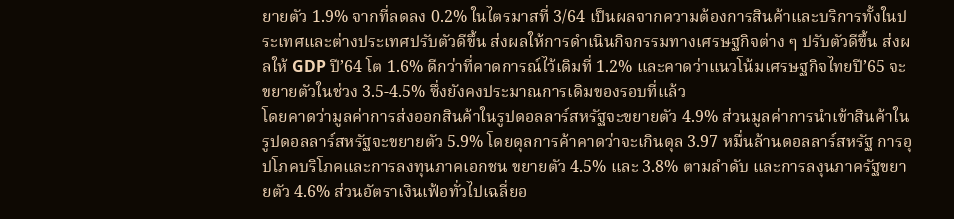ยายตัว 1.9% จากที่ลดลง 0.2% ในไตรมาสที่ 3/64 เป็นผลจากความต้องการสินค้าและบริการทั้งในประเทศและต่างประเทศปรับตัวดีขึ้น ส่งผลให้การดำเนินกิจกรรมทางเศรษฐกิจต่าง ๆ ปรับตัวดีขึ้น ส่งผลให้ GDP ปี’64 โต 1.6% ดีกว่าที่คาดการณ์ไว้เดิมที่ 1.2% และคาดว่าแนวโน้มเศรษฐกิจไทยปี’65 จะขยายตัวในช่วง 3.5-4.5% ซึ่งยังคงประมาณการเดิมของรอบที่แล้ว
โดยคาดว่ามูลค่าการส่งออกสินค้าในรูปดอลลาร์สหรัฐจะขยายตัว 4.9% ส่วนมูลค่าการนำเข้าสินค้าในรูปดอลลาร์สหรัฐจะขยายตัว 5.9% โดยดุลการค้าคาดว่าจะเกินดุล 3.97 หมื่นล้านดอลลาร์สหรัฐ การอุปโภคบริโภคและการลงทุนภาคเอกชน ขยายตัว 4.5% และ 3.8% ตามลำดับ และการลงุนภาครัฐขยายตัว 4.6% ส่วนอัตราเงินเฟ้อทั่วไปเฉลี่ยอ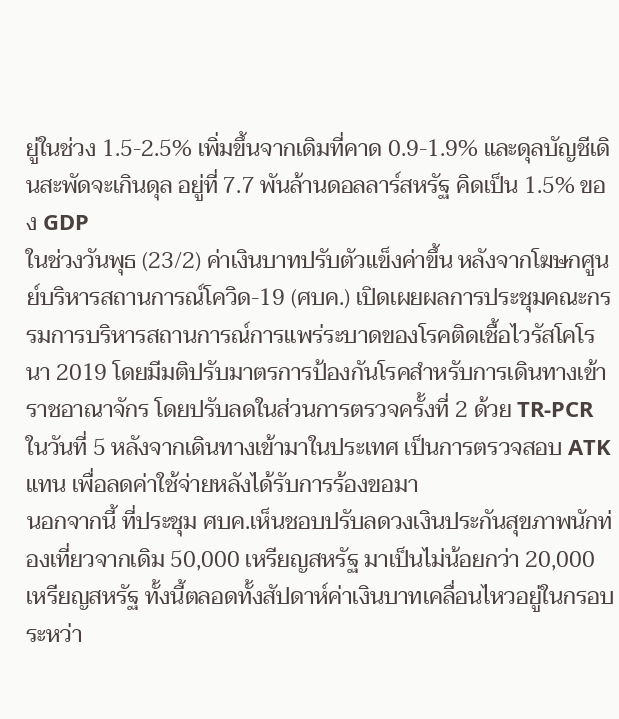ยู่ในช่วง 1.5-2.5% เพิ่มขึ้นจากเดิมที่คาด 0.9-1.9% และดุลบัญชีเดินสะพัดจะเกินดุล อยู่ที่ 7.7 พันล้านดอลลาร์สหรัฐ คิดเป็น 1.5% ของ GDP
ในช่วงวันพุธ (23/2) ค่าเงินบาทปรับตัวแข็งค่าขึ้น หลังจากโฆษกศูนย์บริหารสถานการณ์โควิด-19 (ศบค.) เปิดเผยผลการประชุมคณะกรรมการบริหารสถานการณ์การแพร่ระบาดของโรคติดเชื้อไวรัสโคโรนา 2019 โดยมีมติปรับมาตรการป้องกันโรคสำหรับการเดินทางเข้าราชอาณาจักร โดยปรับลดในส่วนการตรวจครั้งที่ 2 ด้วย TR-PCR ในวันที่ 5 หลังจากเดินทางเข้ามาในประเทศ เป็นการตรวจสอบ ATK แทน เพื่อลดค่าใช้จ่ายหลังได้รับการร้องขอมา
นอกจากนี้ ที่ประชุม ศบค.เห็นชอบปรับลดวงเงินประกันสุขภาพนักท่องเที่ยวจากเดิม 50,000 เหรียญสหรัฐ มาเป็นไม่น้อยกว่า 20,000 เหรียญสหรัฐ ทั้งนี้ตลอดทั้งสัปดาห์ค่าเงินบาทเคลื่อนไหวอยู่ในกรอบระหว่า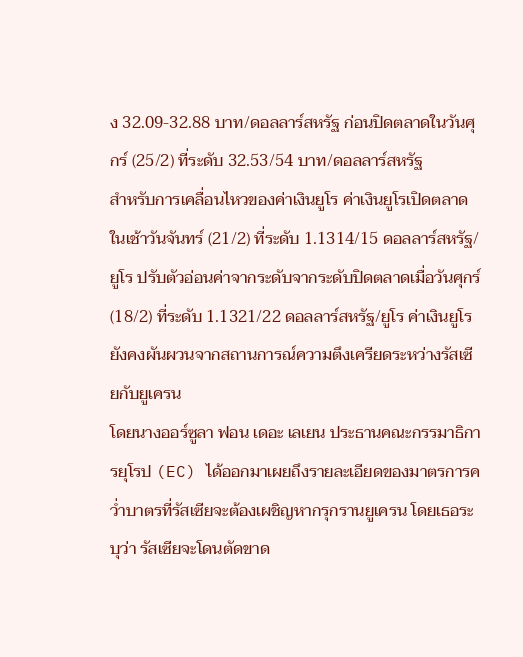ง 32.09-32.88 บาท/ดอลลาร์สหรัฐ ก่อนปิดตลาดในวันศุกร์ (25/2) ที่ระดับ 32.53/54 บาท/ดอลลาร์สหรัฐ
สำหรับการเคลื่อนไหวของค่าเงินยูโร ค่าเงินยูโรเปิดตลาดในเช้าวันจันทร์ (21/2) ที่ระดับ 1.1314/15 ดอลลาร์สหรัฐ/ยูโร ปรับตัวอ่อนค่าจากระดับจากระดับปิดตลาดเมื่อวันศุกร์ (18/2) ที่ระดับ 1.1321/22 ดอลลาร์สหรัฐ/ยูโร ค่าเงินยูโรยังคงผันผวนจากสถานการณ์ความตึงเครียดระหว่างรัสเซียกับยูเครน
โดยนางออร์ซูลา ฟอน เดอะ เลเยน ประธานคณะกรรมาธิการยุโรป (EC) ได้ออกมาเผยถึงรายละเอียดของมาตรการคว่ำบาตรที่รัสเซียจะต้องเผชิญหากรุกรานยูเครน โดยเธอระบุว่า รัสเซียจะโดนตัดขาด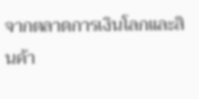จากตลาดการเงินโลกและสินค้า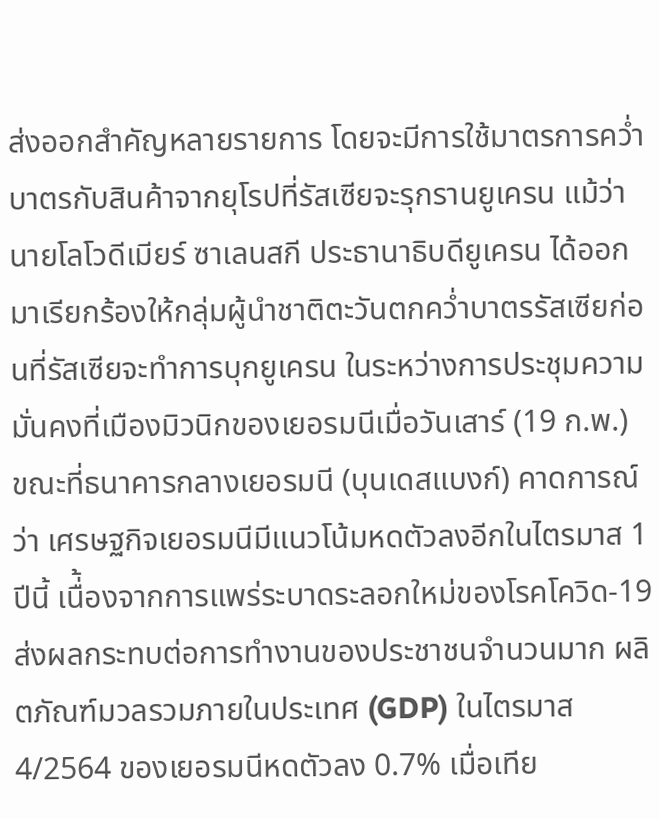ส่งออกสำคัญหลายรายการ โดยจะมีการใช้มาตรการคว่ำบาตรกับสินค้าจากยุโรปที่รัสเซียจะรุกรานยูเครน แม้ว่านายโลโวดีเมียร์ ซาเลนสกี ประธานาธิบดียูเครน ได้ออกมาเรียกร้องให้กลุ่มผู้นำชาติตะวันตกคว่ำบาตรรัสเซียก่อนที่รัสเซียจะทำการบุกยูเครน ในระหว่างการประชุมความมั่นคงที่เมืองมิวนิกของเยอรมนีเมื่อวันเสาร์ (19 ก.พ.)
ขณะที่ธนาคารกลางเยอรมนี (บุนเดสแบงก์) คาดการณ์ว่า เศรษฐกิจเยอรมนีมีแนวโน้มหดตัวลงอีกในไตรมาส 1 ปีนี้ เนื่้องจากการแพร่ระบาดระลอกใหม่ของโรคโควิด-19 ส่งผลกระทบต่อการทำงานของประชาชนจำนวนมาก ผลิตภัณฑ์มวลรวมภายในประเทศ (GDP) ในไตรมาส 4/2564 ของเยอรมนีหดตัวลง 0.7% เมื่อเทีย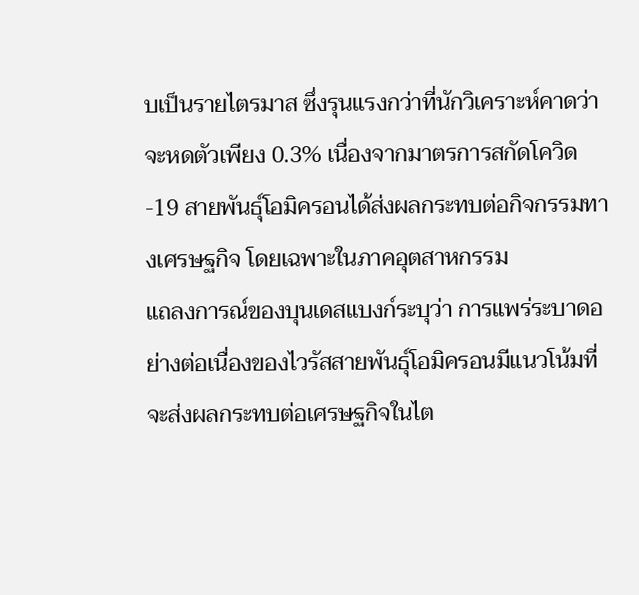บเป็นรายไตรมาส ซึ่งรุนแรงกว่าที่นักวิเคราะห์คาดว่าจะหดตัวเพียง 0.3% เนื่องจากมาตรการสกัดโควิด-19 สายพันธุ์โอมิครอนได้ส่งผลกระทบต่อกิจกรรมทางเศรษฐกิจ โดยเฉพาะในภาคอุตสาหกรรม
แถลงการณ์ของบุนเดสแบงก์ระบุว่า การแพร่ระบาดอย่างต่อเนื่องของไวรัสสายพันธุ์โอมิครอนมีแนวโน้มที่จะส่งผลกระทบต่อเศรษฐกิจในไต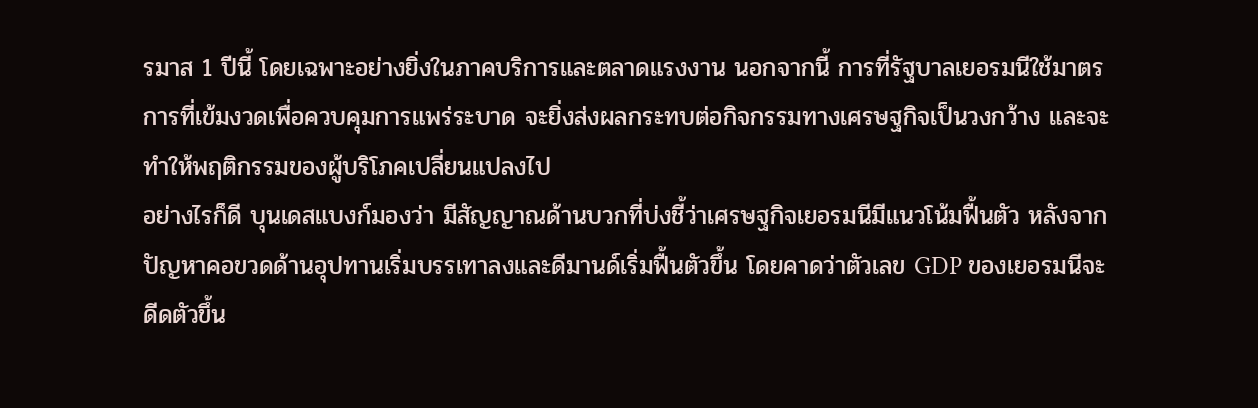รมาส 1 ปีนี้ โดยเฉพาะอย่างยิ่งในภาคบริการและตลาดแรงงาน นอกจากนี้ การที่รัฐบาลเยอรมนีใช้มาตรการที่เข้มงวดเพื่อควบคุมการแพร่ระบาด จะยิ่งส่งผลกระทบต่อกิจกรรมทางเศรษฐกิจเป็นวงกว้าง และจะทำให้พฤติกรรมของผู้บริโภคเปลี่ยนแปลงไป
อย่างไรก็ดี บุนเดสแบงก์มองว่า มีสัญญาณด้านบวกที่บ่งชี้ว่าเศรษฐกิจเยอรมนีมีแนวโน้มฟื้นตัว หลังจากปัญหาคอขวดด้านอุปทานเริ่มบรรเทาลงและดีมานด์เริ่มฟื้นตัวขึ้น โดยคาดว่าตัวเลข GDP ของเยอรมนีจะดีดตัวขึ้น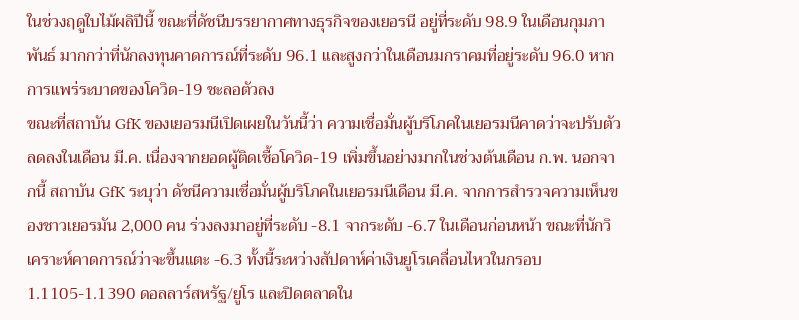ในช่วงฤดูใบไม้ผลิปีนี้ ขณะที่ดัชนีบรรยากาศทางธุรกิจของเยอรนี อยู่ที่ระดับ 98.9 ในเดือนกุมภาพันธ์ มากกว่าที่นักลงทุนคาดการณ์ที่ระดับ 96.1 และสูงกว่าในเดือนมกราคมที่อยู่ระดับ 96.0 หากการแพร่ระบาดของโควิด-19 ชะลอตัวลง
ขณะที่สถาบัน GfK ของเยอรมนีเปิดเผยในวันนี้ว่า ความเชื่อมั่นผู้บริโภคในเยอรมนีคาดว่าจะปรับตัวลดลงในเดือน มี.ค. เนื่องจากยอดผู้ติดเชื้อโควิด-19 เพิ่มขึ้นอย่างมากในช่วงต้นเดือน ก.พ. นอกจากนี้ สถาบัน GfK ระบุว่า ดัชนีความเชื่อมั่นผู้บริโภคในเยอรมนีเดือน มี.ค. จากการสำรวจความเห็นของชาวเยอรมัน 2,000 คน ร่วงลงมาอยู่ที่ระดับ -8.1 จากระดับ -6.7 ในเดือนก่อนหน้า ขณะที่นักวิเคราะห์คาดการณ์ว่าจะขึ้นแตะ -6.3 ทั้งนี้ระหว่างสัปดาห์ค่าเงินยูโรเคลื่อนไหวในกรอบ 1.1105-1.1390 ดอลลาร์สหรัฐ/ยูโร และปิดตลาดใน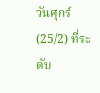วันศุกร์ (25/2) ที่ระดับ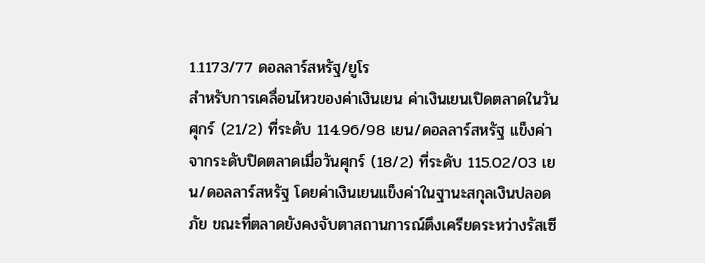1.1173/77 ดอลลาร์สหรัฐ/ยูโร
สำหรับการเคลื่อนไหวของค่าเงินเยน ค่าเงินเยนเปิดตลาดในวันศุกร์ (21/2) ที่ระดับ 114.96/98 เยน/ดอลลาร์สหรัฐ แข็งค่าจากระดับปิดตลาดเมื่อวันศุกร์ (18/2) ที่ระดับ 115.02/03 เยน/ดอลลาร์สหรัฐ โดยค่าเงินเยนแข็งค่าในฐานะสกุลเงินปลอดภัย ขณะที่ตลาดยังคงจับตาสถานการณ์ตึงเครียดระหว่างรัสเซี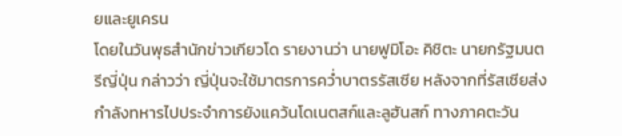ยและยูเครน
โดยในวันพุธสำนักข่าวเกียวโด รายงานว่า นายฟูมิโอะ คิชิตะ นายกรัฐมนตรีญี่ปุ่น กล่าวว่า ญี่ปุ่นจะใช้มาตรการคว่ำบาตรรัสเซีย หลังจากที่รัสเซียส่งกำลังทหารไปประจำการยังแคว้นโดเนตสก์และลูฮันสก์ ทางภาคตะวัน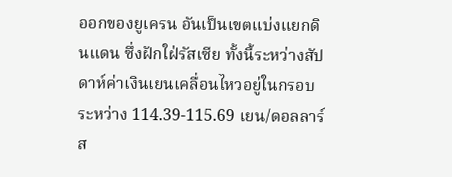ออกของยูเครน อันเป็นเขตแบ่งแยกดินแดน ซึ่งฝักใฝ่รัสเซีย ทั้งนี้ระหว่างสัปดาห์ค่าเงินเยนเคลื่อนไหวอยู่ในกรอบระหว่าง 114.39-115.69 เยน/ดอลลาร์ส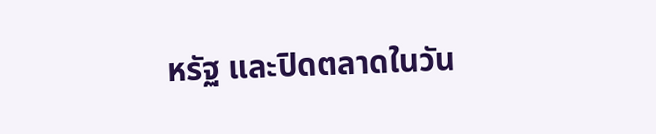หรัฐ และปิดตลาดในวัน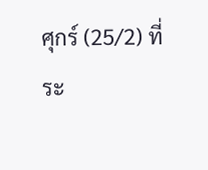ศุกร์ (25/2) ที่ระ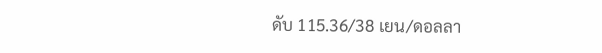ดับ 115.36/38 เยน/ดอลลา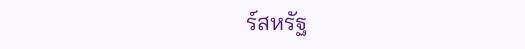ร์สหรัฐ